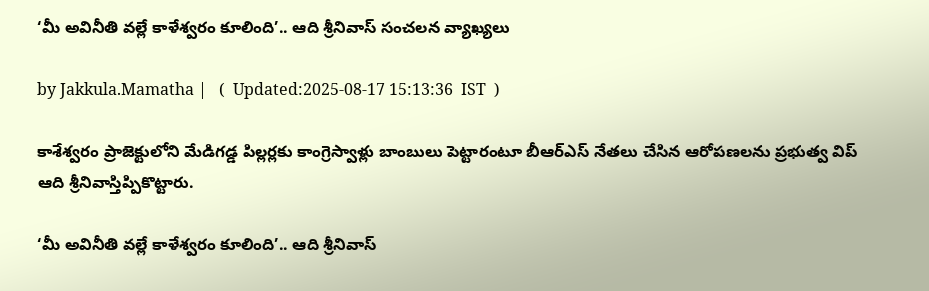‘మీ అవినీతి వల్లే కాళేశ్వరం కూలింది’.. ఆది శ్రీనివాస్ సంచలన వ్యాఖ్యలు

by Jakkula.Mamatha |   (  Updated:2025-08-17 15:13:36  IST  )

కాశేశ్వరం ప్రాజెక్టులోని మేడిగడ్డ పిల్లర్లకు కాంగ్రెస్వాళ్లు బాంబులు పెట్టారంటూ బీఆర్ఎస్ నేతలు చేసిన ఆరోపణలను ప్రభుత్వ విప్ ఆది శ్రీనివాస్తిప్పికొట్టారు.

‘మీ అవినీతి వల్లే కాళేశ్వరం కూలింది’.. ఆది శ్రీనివాస్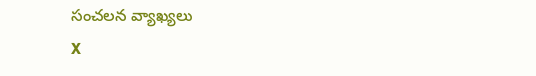సంచలన వ్యాఖ్యలు
X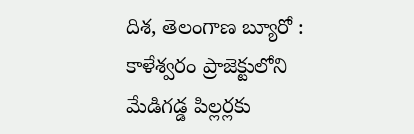దిశ, తెలంగాణ బ్యూరో : కాళేశ్వరం ప్రాజెక్టులోని మేడిగడ్డ పిల్లర్లకు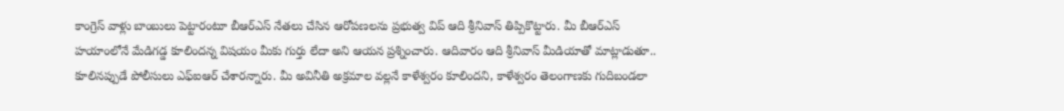కాంగ్రెస్ వాళ్లు బాంబులు పెట్టారంటూ బీఆర్ఎస్ నేతలు చేసిన ఆరోపణలను ప్రభుత్వ విప్ ఆది శ్రీనివాస్ తిప్పికొట్టారు. మీ బీఆర్ఎస్ హయాంలోనే మేడిగడ్డ కూలిందన్న విషయం మీకు గుర్తు లేదా అని ఆయన ప్రశ్నించారు. ఆదివారం ఆది శ్రీనివాస్ మీడియాతో మాట్లాడుతూ.. కూలినప్పుడే పోలీసులు ఎఫ్ఐఆర్ చేశారన్నారు. మీ అవినీతి అక్రమాల వల్లనే కాళేశ్వరం కూలిందని, కాళేశ్వరం తెలంగాణకు గుదిబండలా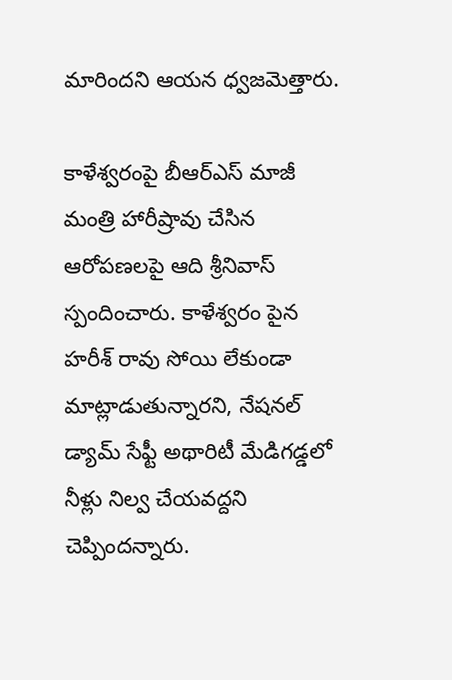మారిందని ఆయన ధ్వజమెత్తారు.

కాళేశ్వరంపై బీఆర్ఎస్ మాజీ మంత్రి హారీష్రావు చేసిన ఆరోపణలపై ఆది శ్రీనివాస్ స్పందించారు. కాళేశ్వరం పైన హరీశ్ రావు సోయి లేకుండా మాట్లాడుతున్నారని, నేషనల్ డ్యామ్ సేఫ్టీ అథారిటీ మేడిగడ్డలో నీళ్లు నిల్వ చేయవద్దని చెప్పిందన్నారు.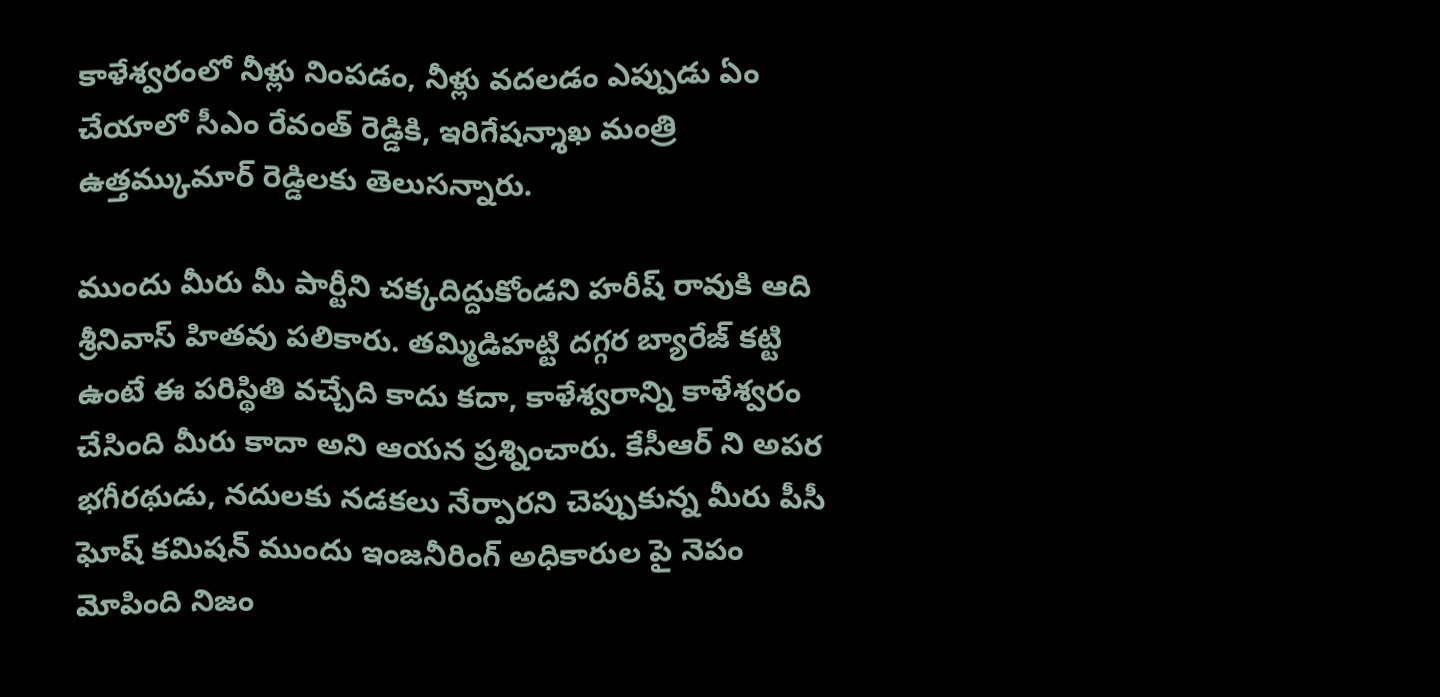కాళేశ్వరంలో నీళ్లు నింపడం, నీళ్లు వదలడం ఎప్పుడు ఏం చేయాలో సీఎం రేవంత్ రెడ్డికి, ఇరిగేషన్శాఖ మంత్రి ఉత్తమ్కుమార్ రెడ్డిలకు తెలుసన్నారు.

ముందు మీరు మీ పార్టీని చక్కదిద్దుకోండని హరీష్ రావుకి ఆది శ్రీనివాస్ హితవు పలికారు. తమ్మిడిహట్టి దగ్గర బ్యారేజ్ కట్టి ఉంటే ఈ పరిస్థితి వచ్చేది కాదు కదా, కాళేశ్వరాన్ని కాళేశ్వరం చేసింది మీరు కాదా అని ఆయన ప్రశ్నించారు. కేసీఆర్ ని అపర భగీరథుడు, నదులకు నడకలు నేర్పారని చెప్పుకున్న మీరు పీసీ ఘోష్ కమిషన్ ముందు ఇంజనీరింగ్ అధికారుల పై నెపం మోపింది నిజం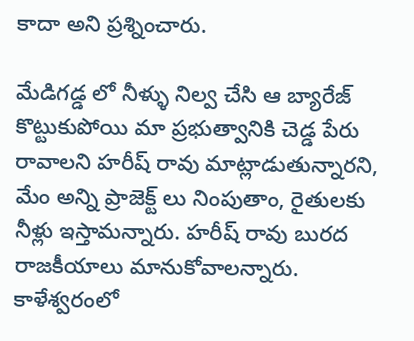కాదా అని ప్రశ్నించారు.

మేడిగడ్డ లో నీళ్ళు నిల్వ చేసి ఆ బ్యారేజ్ కొట్టుకుపోయి మా ప్రభుత్వానికి చెడ్డ పేరు రావాలని హరీష్ రావు మాట్లాడుతున్నారని, మేం అన్ని ప్రాజెక్ట్ లు నింపుతాం, రైతులకు నీళ్లు ఇస్తామన్నారు. హరీష్ రావు బురద రాజకీయాలు మానుకోవాలన్నారు. కాళేశ్వరంలో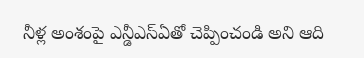నీళ్ల అంశంపై ఎన్డీఎస్ఏతో చెప్పించండి అని ఆది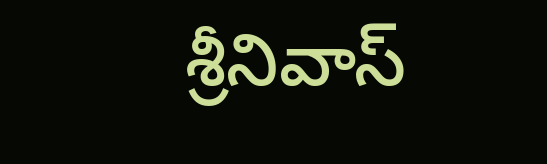శ్రీనివాస్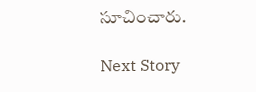సూచించారు.

Next Story